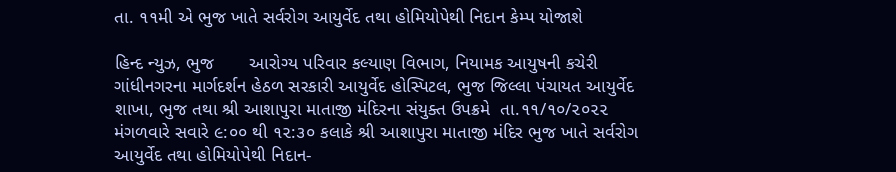તા. ૧૧મી એ ભુજ ખાતે સર્વરોગ આયુર્વેદ તથા હોમિયોપેથી નિદાન કેમ્પ યોજાશે

હિન્દ ન્યુઝ, ભુજ       આરોગ્ય પરિવાર કલ્યાણ વિભાગ, નિયામક આયુષની કચેરી ગાંધીનગરના માર્ગદર્શન હેઠળ સરકારી આયુર્વેદ હોસ્પિટલ, ભુજ જિલ્લા પંચાયત આયુર્વેદ શાખા, ભુજ તથા શ્રી આશાપુરા માતાજી મંદિરના સંયુક્ત ઉપક્રમે  તા.૧૧/૧૦/૨૦૨૨ મંગળવારે સવારે ૯:૦૦ થી ૧૨:૩૦ કલાકે શ્રી આશાપુરા માતાજી મંદિર ભુજ ખાતે સર્વરોગ આયુર્વેદ તથા હોમિયોપેથી નિદાન-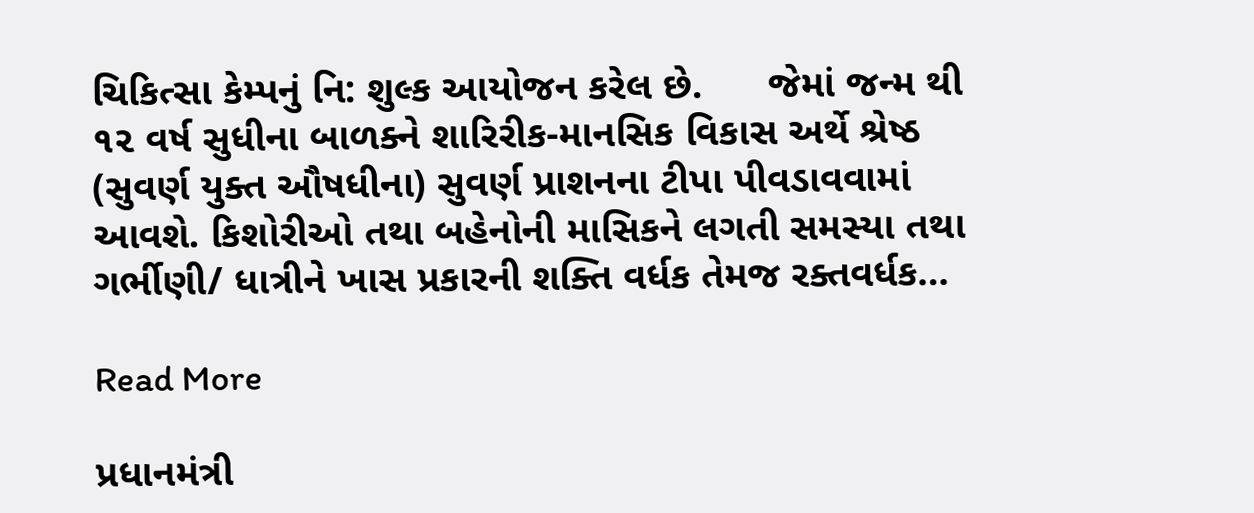ચિકિત્સા કેમ્પનું નિ: શુલ્ક આયોજન કરેલ છે.      જેમાં જન્મ થી ૧૨ વર્ષ સુધીના બાળક્ને શારિરીક-માનસિક વિકાસ અર્થે શ્રેષ્ઠ (સુવર્ણ યુક્ત ઔષધીના) સુવર્ણ પ્રાશનના ટીપા પીવડાવવામાં આવશે. કિશોરીઓ તથા બહેનોની માસિકને લગતી સમસ્યા તથા ગર્ભીણી/ ધાત્રીને ખાસ પ્રકારની શક્તિ વર્ધક તેમજ રક્તવર્ધક…

Read More

પ્રધાનમંત્રી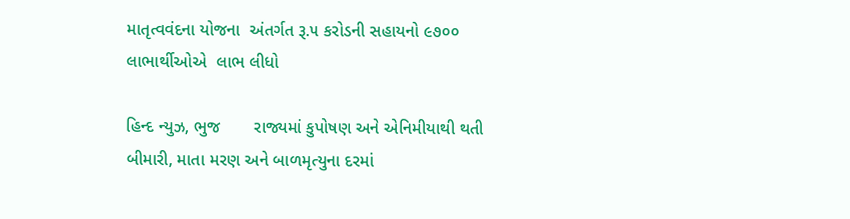માતૃત્વવંદના યોજના  અંતર્ગત રૂ.૫ કરોડની સહાયનો ૯૭૦૦ લાભાર્થીઓએ  લાભ લીધો

હિન્દ ન્યુઝ, ભુજ       રાજ્યમાં કુપોષણ અને એનિમીયાથી થતી બીમારી, માતા મરણ અને બાળમૃત્યુના દરમાં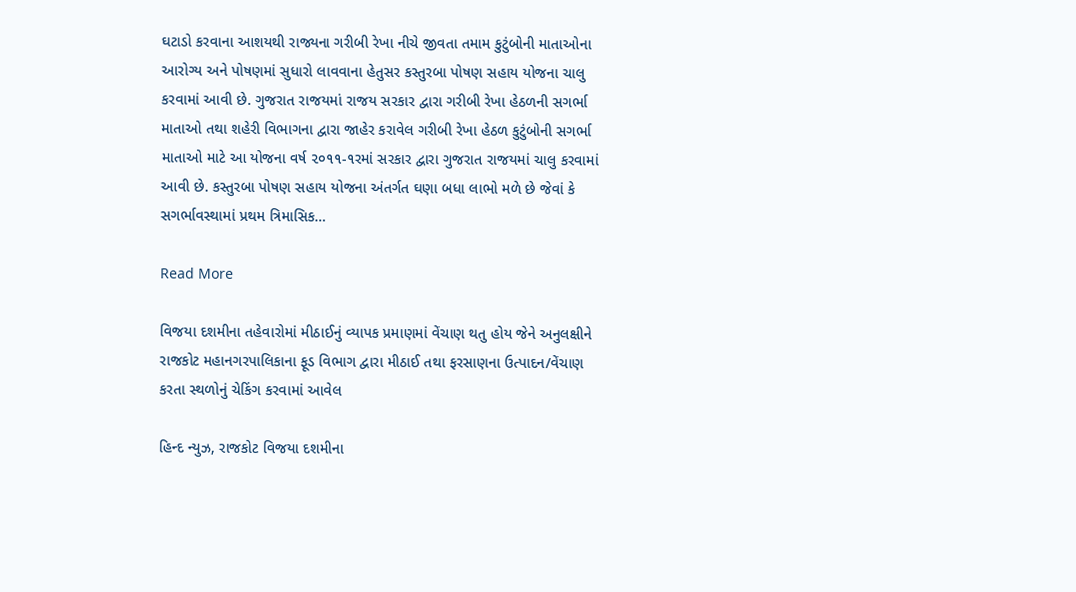ઘટાડો કરવાના આશયથી રાજ્યના ગરીબી રેખા નીચે જીવતા તમામ કુટુંબોની માતાઓના આરોગ્ય અને પોષણમાં સુધારો લાવવાના હેતુસર કસ્તુરબા પોષણ સહાય યોજના ચાલુ કરવામાં આવી છે. ગુજરાત રાજયમાં રાજય સરકાર દ્વારા ગરીબી રેખા હેઠળની સગર્ભા માતાઓ તથા શહેરી વિભાગના દ્વારા જાહેર કરાવેલ ગરીબી રેખા હેઠળ કુટુંબોની સગર્ભા માતાઓ માટે આ યોજના વર્ષ ૨૦૧૧-૧રમાં સરકાર દ્વારા ગુજરાત રાજયમાં ચાલુ કરવામાં આવી છે. કસ્તુરબા પોષણ સહાય યોજના અંતર્ગત ઘણા બધા લાભો મળે છે જેવાં કે સગર્ભાવસ્થામાં પ્રથમ ત્રિમાસિક…

Read More

વિજયા દશમીના તહેવારોમાં મીઠાઈનું વ્યાપક પ્રમાણમાં વેંચાણ થતુ હોય જેને અનુલક્ષીને રાજકોટ મહાનગરપાલિકાના ફૂડ વિભાગ દ્વારા મીઠાઈ તથા ફરસાણના ઉત્પાદન/વેંચાણ કરતા સ્થળોનું ચેકિંગ કરવામાં આવેલ

હિન્દ ન્યુઝ, રાજકોટ વિજયા દશમીના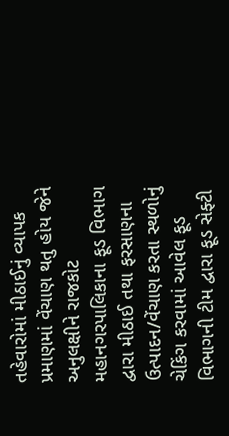તહેવારોમાં મીઠાઈનું વ્યાપક પ્રમાણમાં વેંચાણ થતુ હોય જેને અનુલક્ષીને રાજકોટ મહાનગરપાલિકાના ફૂડ વિભાગ દ્વારા મીઠાઈ તથા ફરસાણના ઉત્પાદન/વેંચાણ કરતા સ્થળોનું ચેકિંગ કરવામાં આવેલ ફૂડ વિભાગની ટીમ દ્વારા ફૂડ સેફ્ટી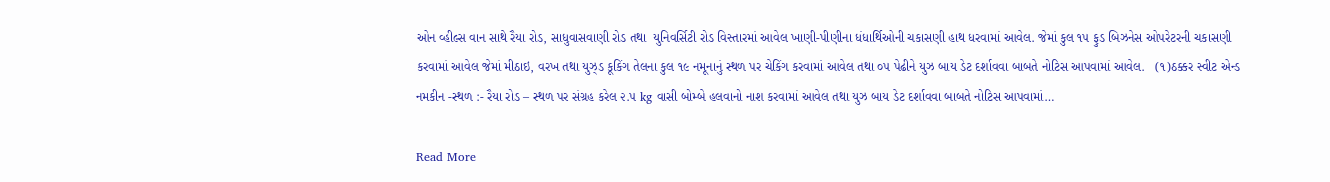ઓન વ્હીલ્સ વાન સાથે રૈયા રોડ, સાધુવાસવાણી રોડ તથા  યુનિવર્સિટી રોડ વિસ્તારમાં આવેલ ખાણી-પીણીના ધંધાર્થિઓની ચકાસણી હાથ ધરવામાં આવેલ. જેમાં કુલ ૧૫ ફુડ બિઝનેસ ઓપરેટરની ચકાસણી કરવામાં આવેલ જેમાં મીઠાઇ, વરખ તથા યુઝ્ડ કૂકિંગ તેલના કુલ ૧૯ નમૂનાનું સ્થળ પર ચેકિંગ કરવામાં આવેલ તથા ૦૫ પેઢીને યુઝ બાય ડેટ દર્શાવવા બાબતે નોટિસ આપવામાં આવેલ.   (૧)ઠક્કર સ્વીટ એન્ડ નમકીન -સ્થળ :- રૈયા રોડ – સ્થળ પર સંગ્રહ કરેલ ૨.૫ kg વાસી બોમ્બે હલવાનો નાશ કરવામાં આવેલ તથા યુઝ બાય ડેટ દર્શાવવા બાબતે નોટિસ આપવામાં…

Read More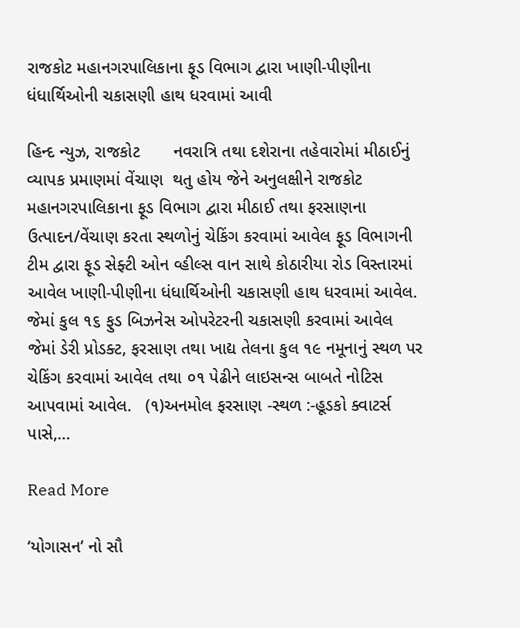રાજકોટ મહાનગરપાલિકાના ફૂડ વિભાગ દ્વારા ખાણી-પીણીના ધંધાર્થિઓની ચકાસણી હાથ ધરવામાં આવી

હિન્દ ન્યુઝ, રાજકોટ       નવરાત્રિ તથા દશેરાના તહેવારોમાં મીઠાઈનું વ્યાપક પ્રમાણમાં વેંચાણ  થતુ હોય જેને અનુલક્ષીને રાજકોટ મહાનગરપાલિકાના ફૂડ વિભાગ દ્વારા મીઠાઈ તથા ફરસાણના ઉત્પાદન/વેંચાણ કરતા સ્થળોનું ચેકિંગ કરવામાં આવેલ ફૂડ વિભાગની ટીમ દ્વારા ફૂડ સેફ્ટી ઓન વ્હીલ્સ વાન સાથે કોઠારીયા રોડ વિસ્તારમાં આવેલ ખાણી-પીણીના ધંધાર્થિઓની ચકાસણી હાથ ધરવામાં આવેલ. જેમાં કુલ ૧૬ ફુડ બિઝનેસ ઓપરેટરની ચકાસણી કરવામાં આવેલ જેમાં ડેરી પ્રોડક્ટ, ફરસાણ તથા ખાદ્ય તેલના કુલ ૧૯ નમૂનાનું સ્થળ પર ચેકિંગ કરવામાં આવેલ તથા ૦૧ પેઢીને લાઇસન્સ બાબતે નોટિસ આપવામાં આવેલ.   (૧)અનમોલ ફરસાણ -સ્થળ :-હૂડકો ક્વાટર્સ પાસે,…

Read More

‘યોગાસન’ નો સૌ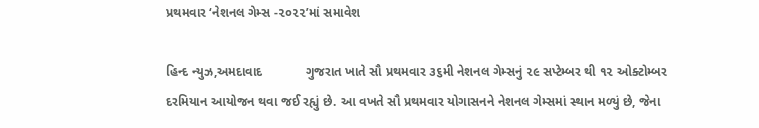પ્રથમવાર ‘નેશનલ ગેમ્સ -૨૦૨૨’માં સમાવેશ

હિન્દ ન્યુઝ,અમદાવાદ            ગુજરાત ખાતે સૌ પ્રથમવાર ૩૬મી નેશનલ ગેમ્સનું ૨૯ સપ્ટેમ્બર થી ૧૨ ઓક્ટોમ્બર દરમિયાન આયોજન થવા જઈ રહ્યું છે. આ વખતે સૌ પ્રથમવાર યોગાસનને નેશનલ ગેમ્સમાં સ્થાન મળ્યું છે, જેના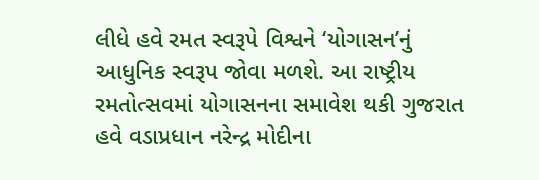લીધે હવે રમત સ્વરૂપે વિશ્વને ‘યોગાસન’નું આધુનિક સ્વરૂપ જોવા મળશે. આ રાષ્ટ્રીય રમતોત્સવમાં યોગાસનના સમાવેશ થકી ગુજરાત હવે વડાપ્રધાન નરેન્દ્ર મોદીના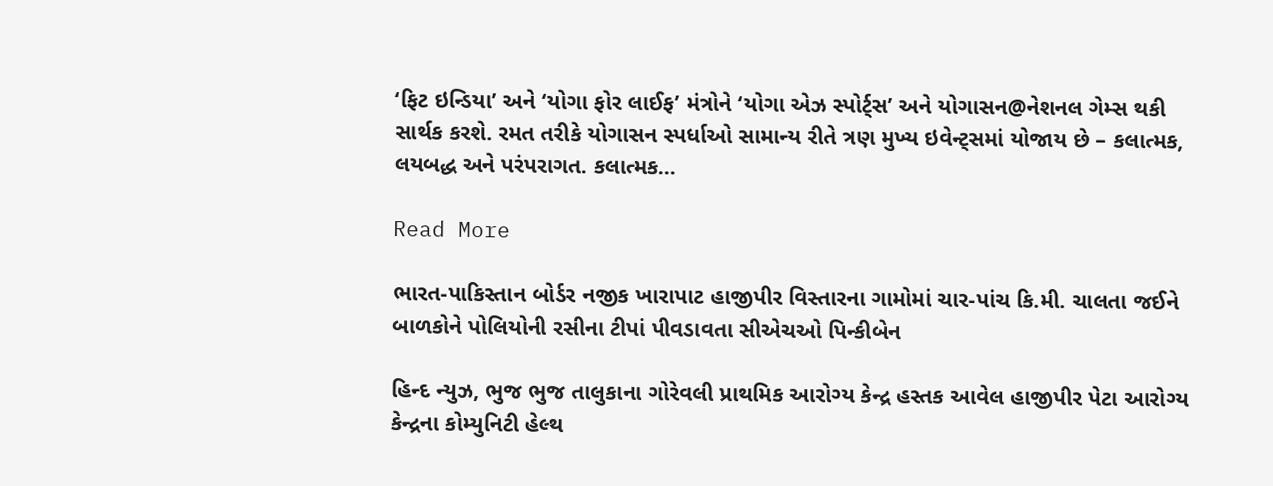‘ફિટ ઇન્ડિયા’ અને ‘યોગા ફોર લાઈફ’ મંત્રોને ‘યોગા એઝ સ્પોર્ટ્સ’ અને યોગાસન@નેશનલ ગેમ્સ થકી સાર્થક કરશે. રમત તરીકે યોગાસન સ્પર્ધાઓ સામાન્ય રીતે ત્રણ મુખ્ય ઇવેન્ટ્સમાં યોજાય છે – કલાત્મક, લયબદ્ધ અને પરંપરાગત. કલાત્મક…

Read More

ભારત-પાકિસ્તાન બોર્ડર નજીક ખારાપાટ હાજીપીર વિસ્તારના ગામોમાં ચાર-પાંચ કિ.મી. ચાલતા જઈને બાળકોને પોલિયોની રસીના ટીપાં પીવડાવતા સીએચઓ પિન્કીબેન

હિન્દ ન્યુઝ, ભુજ ભુજ તાલુકાના ગોરેવલી પ્રાથમિક આરોગ્ય કેન્દ્ર હસ્તક આવેલ હાજીપીર પેટા આરોગ્ય કેન્દ્રના કોમ્યુનિટી હેલ્થ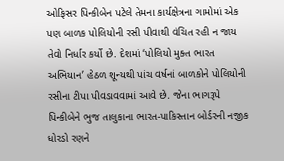ઓફિસર પિન્કીબેન પટેલે તેમના કાર્યક્ષેત્રના ગામોમાં એક પણ બાળક પોલિયોની રસી પીવાથી વંચિત રહી ન જાય તેવો નિર્ધાર કર્યો છે. દેશમાં ‘પોલિયો મુક્ત ભારત અભિયાન’ હેઠળ શૂન્યથી પાંચ વર્ષનાં બાળકોને પોલિયોની રસીના ટીપા પીવડાવવામાં આવે છે. જેના ભાગરૂપે પિન્કીબેને ભુજ તાલુકાના ભારત-પાકિસ્તાન બોર્ડરની નજીક ધોરડો રણને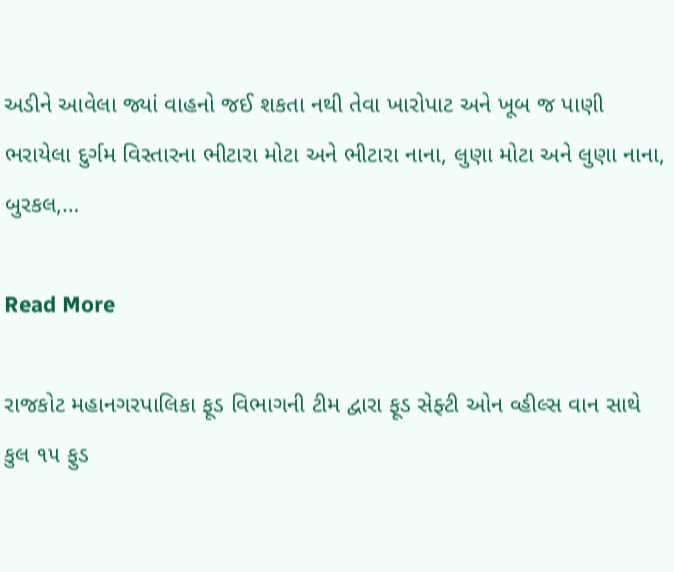અડીને આવેલા જ્યાં વાહનો જઈ શકતા નથી તેવા ખારોપાટ અને ખૂબ જ પાણી ભરાયેલા દુર્ગમ વિસ્તારના ભીટારા મોટા અને ભીટારા નાના, લુણા મોટા અને લુણા નાના, બુરકલ,…

Read More

રાજકોટ મહાનગરપાલિકા ફૂડ વિભાગની ટીમ દ્વારા ફૂડ સેફ્ટી ઓન વ્હીલ્સ વાન સાથે કુલ ૧૫ ફુડ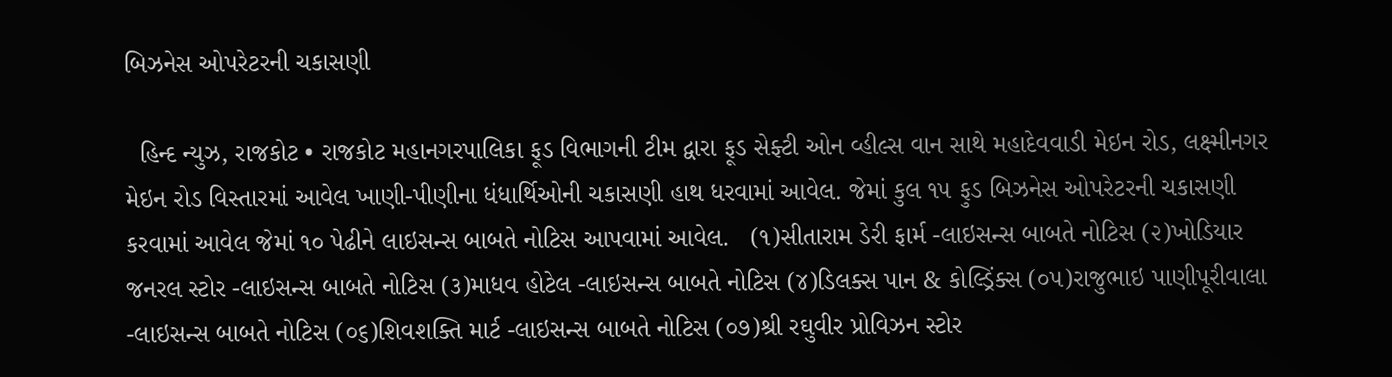બિઝનેસ ઓપરેટરની ચકાસણી

  હિન્દ ન્યુઝ, રાજકોટ • રાજકોટ મહાનગરપાલિકા ફૂડ વિભાગની ટીમ દ્વારા ફૂડ સેફ્ટી ઓન વ્હીલ્સ વાન સાથે મહાદેવવાડી મેઇન રોડ, લક્ષ્મીનગર મેઇન રોડ વિસ્તારમાં આવેલ ખાણી-પીણીના ધંધાર્થિઓની ચકાસણી હાથ ધરવામાં આવેલ. જેમાં કુલ ૧૫ ફુડ બિઝનેસ ઓપરેટરની ચકાસણી કરવામાં આવેલ જેમાં ૧૦ પેઢીને લાઇસન્સ બાબતે નોટિસ આપવામાં આવેલ.   (૧)સીતારામ ડેરી ફાર્મ -લાઇસન્સ બાબતે નોટિસ (૨)ખોડિયાર જનરલ સ્ટોર -લાઇસન્સ બાબતે નોટિસ (૩)માધવ હોટેલ -લાઇસન્સ બાબતે નોટિસ (૪)ડિલક્સ પાન & કોલ્ડ્રિંક્સ (૦૫)રાજુભાઇ પાણીપૂરીવાલા -લાઇસન્સ બાબતે નોટિસ (૦૬)શિવશક્તિ માર્ટ -લાઇસન્સ બાબતે નોટિસ (૦૭)શ્રી રઘુવીર પ્રોવિઝન સ્ટોર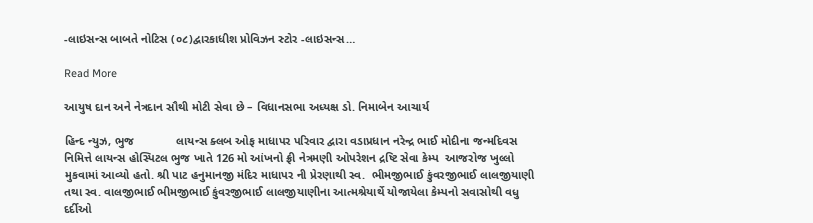-લાઇસન્સ બાબતે નોટિસ (૦૮)દ્વારકાધીશ પ્રોવિઝન સ્ટોર -લાઇસન્સ…

Read More

આયુષ દાન અને નેત્રદાન સૌથી મોટી સેવા છે – વિધાનસભા અધ્યક્ષ ડો. નિમાબેન આચાર્ય

હિન્દ ન્યુઝ, ભુજ             લાયન્સ ક્લબ ઓફ માધાપર પરિવાર દ્વારા વડાપ્રધાન નરેન્દ્ર ભાઈ મોદીના જન્મદિવસ નિમિત્તે લાયન્સ હોસ્પિટલ ભુજ ખાતે 126 મો આંખનો ફ્રી નેત્રમણી ઓપરેશન દ્રષ્ટિ સેવા કેમ્પ  આજરોજ ખુલ્લો મુકવામાં આવ્યો હતો. શ્રી પાટ હનુમાનજી મંદિર માધાપર ની પ્રેરણાથી સ્વ.  ભીમજીભાઈ કુંવરજીભાઈ લાલજીયાણી તથા સ્વ. વાલજીભાઈ ભીમજીભાઈ કુંવરજીભાઈ લાલજીયાણીના આત્મશ્રેયાર્થે યોજાયેલા કેમ્પનો સવાસોથી વધુ દર્દીઓ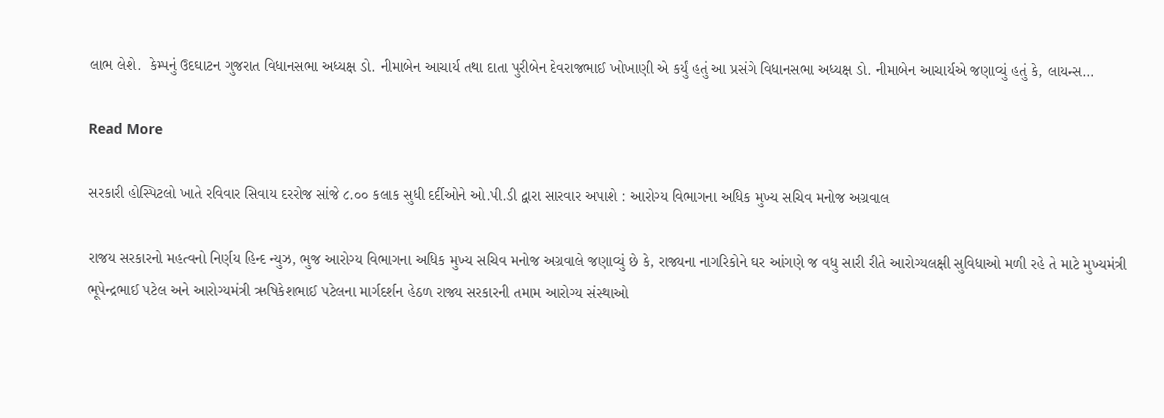લાભ લેશે.  કેમ્પનું ઉદઘાટન ગુજરાત વિધાનસભા અધ્યક્ષ ડો. નીમાબેન આચાર્ય તથા દાતા પુરીબેન દેવરાજભાઈ ખોખાણી એ કર્યું હતું આ પ્રસંગે વિધાનસભા અધ્યક્ષ ડો. નીમાબેન આચાર્યએ જણાવ્યું હતું કે, લાયન્સ…

Read More

સરકારી હોસ્પિટલો ખાતે રવિવાર સિવાય દરરોજ સાંજે ૮.૦૦ કલાક સુધી દર્દીઓને ઓ.પી.ડી દ્વારા સારવાર અપાશે : આરોગ્ય વિભાગના અધિક મુખ્ય સચિવ મનોજ અગ્રવાલ

રાજય સરકારનો મહત્વનો નિર્ણય હિન્દ ન્યુઝ, ભુજ આરોગ્ય વિભાગના અધિક મુખ્ય સચિવ મનોજ અગ્રવાલે જણાવ્યું છે કે, રાજ્યના નાગરિકોને ઘર આંગણે જ વધુ સારી રીતે આરોગ્યલક્ષી સુવિધાઓ મળી રહે તે માટે મુખ્યમંત્રી ભૂપેન્દ્રભાઈ પટેલ અને આરોગ્યમંત્રી ઋષિકેશભાઈ પટેલના માર્ગદર્શન હેઠળ રાજ્ય સરકારની તમામ આરોગ્ય સંસ્થાઓ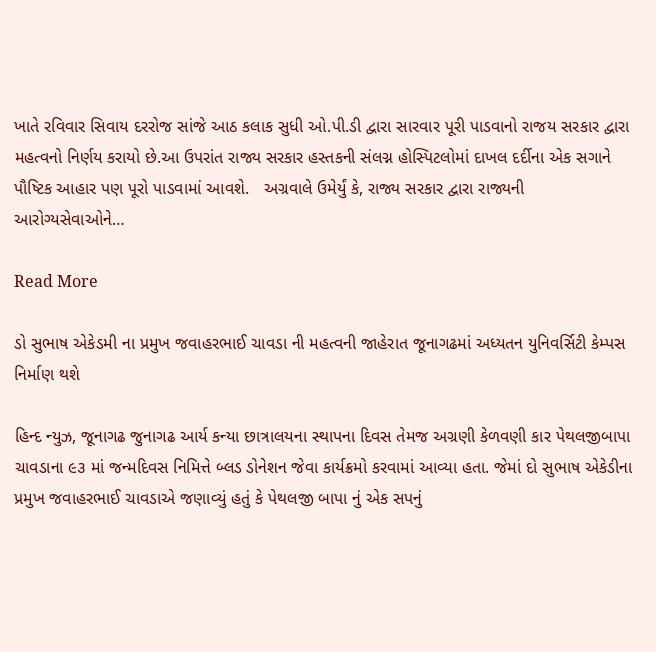ખાતે રવિવાર સિવાય દરરોજ સાંજે આઠ કલાક સુધી ઓ.પી.ડી દ્વારા સારવાર પૂરી પાડવાનો રાજય સરકાર દ્વારા મહત્વનો નિર્ણય કરાયો છે.આ ઉપરાંત રાજ્ય સરકાર હસ્તકની સંલગ્ન હોસ્પિટલોમાં દાખલ દર્દીના એક સગાને પૌષ્ટિક આહાર પણ પૂરો પાડવામાં આવશે.   અગ્રવાલે ઉમેર્યું કે, રાજ્ય સરકાર દ્વારા રાજ્યની આરોગ્યસેવાઓને…

Read More

ડો સુભાષ એકેડમી ના પ્રમુખ જવાહરભાઈ ચાવડા ની મહત્વની જાહેરાત જૂનાગઢમાં અધ્યતન યુનિવર્સિટી કેમ્પસ નિર્માણ થશે

હિન્દ ન્યુઝ, જૂનાગઢ જુનાગઢ આર્ય કન્યા છાત્રાલયના સ્થાપના દિવસ તેમજ અગ્રણી કેળવણી કાર પેથલજીબાપા ચાવડાના ૯૩ માં જન્મદિવસ નિમિત્તે બ્લડ ડોનેશન જેવા કાર્યક્રમો કરવામાં આવ્યા હતા. જેમાં દો સુભાષ એકેડીના પ્રમુખ જવાહરભાઈ ચાવડાએ જણાવ્યું હતું કે પેથલજી બાપા નું એક સપનું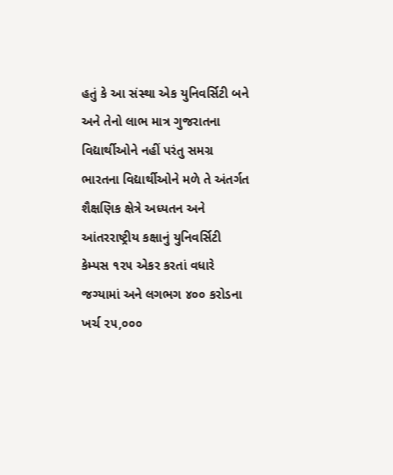હતું કે આ સંસ્થા એક યુનિવર્સિટી બને અને તેનો લાભ માત્ર ગુજરાતના વિદ્યાર્થીઓને નહીં પરંતુ સમગ્ર ભારતના વિદ્યાર્થીઓને મળે તે અંતર્ગત શૈક્ષણિક ક્ષેત્રે અધ્યતન અને આંતરરાષ્ટ્રીય કક્ષાનું યુનિવર્સિટી કેમ્પસ ૧૨૫ એકર કરતાં વધારે જગ્યામાં અને લગભગ ૪૦૦ કરોડના ખર્ચ ૨૫,૦૦૦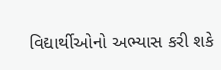વિદ્યાર્થીઓનો અભ્યાસ કરી શકે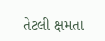તેટલી ક્ષમતા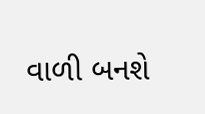વાળી બનશે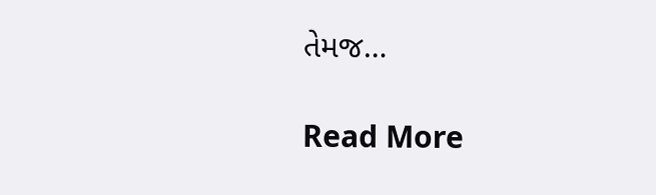તેમજ…

Read More